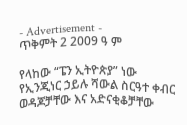- Advertisement -
ጥቅምት 2 2009 ዓ ም

የላከው “ፔን ኢትዮጵያ” ነው
የኢንጂነር ኃይሉ ሻውል ስርዓተ ቀብር ወዳጆቻቸው እና አድናቂቆቻቸው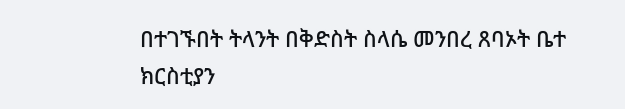በተገኙበት ትላንት በቅድስት ስላሴ መንበረ ጸባኦት ቤተ ክርስቲያን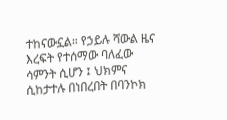ተከናውኗል። የኃይሉ ሻውል ዜና እረፍት የተሰማው ባለፈው ሳምንት ሲሆን ፤ ህክምና ሲከታተሉ በነበረበት በባንኮክ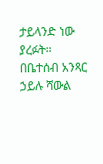ታይላንድ ነው ያረፉት።
በቤተሰብ አንጻር ኃይሉ ሻውል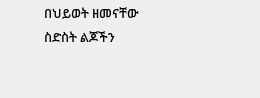በህይወት ዘመናቸው ስድስት ልጆችን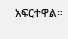አፍርተዋል።